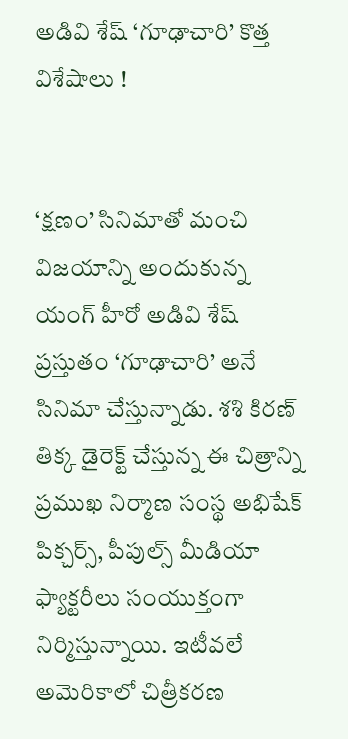అడివి శేష్ ‘గూఢాచారి’ కొత్త విశేషాలు !


‘క్షణం’ సినిమాతో మంచి విజయాన్ని అందుకున్న యంగ్ హీరో అడివి శేష్ ప్రస్తుతం ‘గూఢాచారి’ అనే సినిమా చేస్తున్నాడు. శశి కిరణ్ తిక్క డైరెక్ట్ చేస్తున్న ఈ చిత్రాన్ని ప్రముఖ నిర్మాణ సంస్థ అభిషేక్ పిక్చర్స్, పీపుల్స్ మీడియా ఫ్యాక్టరీలు సంయుక్తంగా నిర్మిస్తున్నాయి. ఇటీవలే అమెరికాలో చిత్రీకరణ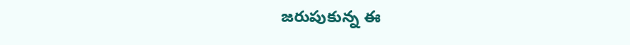జరుపుకున్న ఈ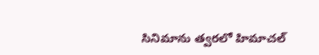సినిమాను త్వరలో హిమాచల్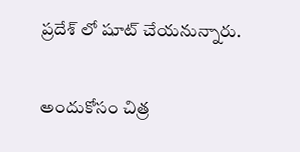ప్రదేశ్ లో షూట్ చేయనున్నారు.

అందుకోసం చిత్ర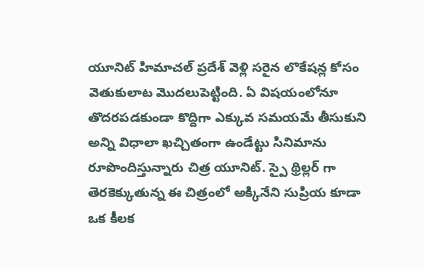యూనిట్ హిమాచల్ ప్రదేశ్ వెళ్లి సరైన లొకేషన్ల కోసం వెతుకులాట మొదలుపెట్టింది. ఏ విషయంలోనూ తొదరపడకుండా కొద్దిగా ఎక్కువ సమయమే తీసుకుని అన్ని విధాలా ఖచ్చితంగా ఉండేట్టు సినిమాను రూపొందిస్తున్నారు చిత్ర యూనిట్. స్పై థ్రిల్లర్ గా తెరకెక్కుతున్న ఈ చిత్రంలో అక్కినేని సుప్రియ కూడా ఒక కీలక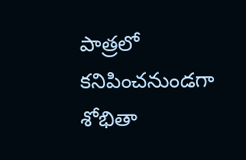పాత్రలో కనిపించనుండగా శోభితా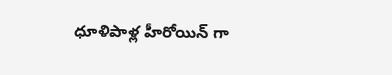ధూళిపాళ్ల హీరోయిన్ గా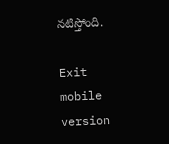నటిస్తోంది.

Exit mobile version